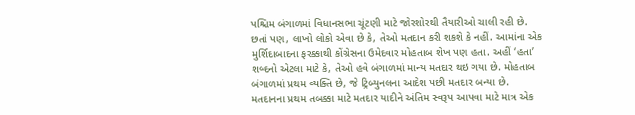પશ્ચિમ બંગાળમાં વિધાનસભા ચૂંટણી માટે જોરશોરથી તૈયારીઓ ચાલી રહી છે. છતાં પણ, લાખો લોકો એવા છે કે, તેઓ મતદાન કરી શકશે કે નહીં. આમાંના એક મુર્શિદાબાદના ફરક્કાથી કોંગ્રેસના ઉમેદવાર મોહતાબ શેખ પણ હતા. અહીં ‘હતા’ શબ્દનો એટલા માટે કે, તેઓ હવે બંગાળમાં માન્ય મતદાર થઇ ગયા છે. મોહતાબ બંગાળમાં પ્રથમ વ્યક્તિ છે, જે ટ્રિબ્યુનલના આદેશ પછી મતદાર બન્યા છે. મતદાનના પ્રથમ તબક્કા માટે મતદાર યાદીને અંતિમ સ્વરૂપ આપવા માટે માત્ર એક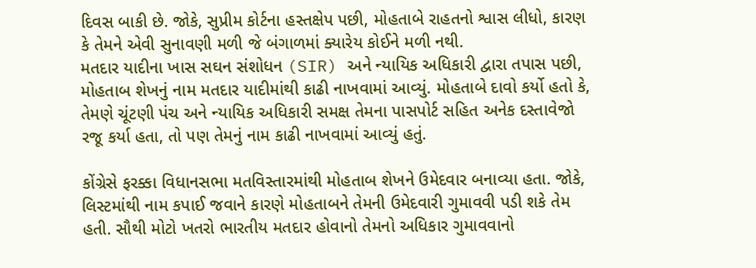દિવસ બાકી છે. જોકે, સુપ્રીમ કોર્ટના હસ્તક્ષેપ પછી, મોહતાબે રાહતનો શ્વાસ લીધો, કારણ કે તેમને એવી સુનાવણી મળી જે બંગાળમાં ક્યારેય કોઈને મળી નથી.
મતદાર યાદીના ખાસ સઘન સંશોધન (SIR) અને ન્યાયિક અધિકારી દ્વારા તપાસ પછી, મોહતાબ શેખનું નામ મતદાર યાદીમાંથી કાઢી નાખવામાં આવ્યું. મોહતાબે દાવો કર્યો હતો કે, તેમણે ચૂંટણી પંચ અને ન્યાયિક અધિકારી સમક્ષ તેમના પાસપોર્ટ સહિત અનેક દસ્તાવેજો રજૂ કર્યા હતા, તો પણ તેમનું નામ કાઢી નાખવામાં આવ્યું હતું.

કોંગ્રેસે ફરક્કા વિધાનસભા મતવિસ્તારમાંથી મોહતાબ શેખને ઉમેદવાર બનાવ્યા હતા. જોકે, લિસ્ટમાંથી નામ કપાઈ જવાને કારણે મોહતાબને તેમની ઉમેદવારી ગુમાવવી પડી શકે તેમ હતી. સૌથી મોટો ખતરો ભારતીય મતદાર હોવાનો તેમનો અધિકાર ગુમાવવાનો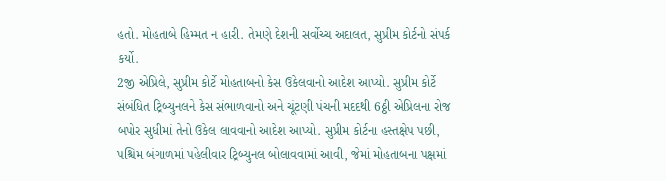હતો. મોહતાબે હિમ્મત ન હારી. તેમણે દેશની સર્વોચ્ચ અદાલત, સુપ્રીમ કોર્ટનો સંપર્ક કર્યો.
2જી એપ્રિલે, સુપ્રીમ કોર્ટે મોહતાબનો કેસ ઉકેલવાનો આદેશ આપ્યો. સુપ્રીમ કોર્ટે સંબંધિત ટ્રિબ્યુનલને કેસ સંભાળવાનો અને ચૂંટણી પંચની મદદથી 6ઠ્ઠી એપ્રિલના રોજ બપોર સુધીમાં તેનો ઉકેલ લાવવાનો આદેશ આપ્યો. સુપ્રીમ કોર્ટના હસ્તક્ષેપ પછી, પશ્ચિમ બંગાળમાં પહેલીવાર ટ્રિબ્યુનલ બોલાવવામાં આવી, જેમાં મોહતાબના પક્ષમાં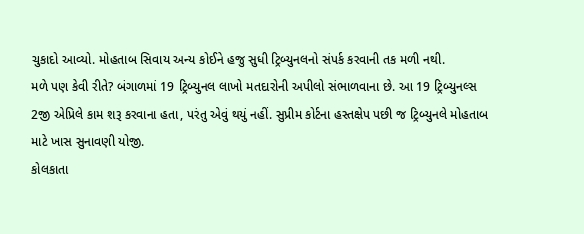ચુકાદો આવ્યો. મોહતાબ સિવાય અન્ય કોઈને હજુ સુધી ટ્રિબ્યુનલનો સંપર્ક કરવાની તક મળી નથી.
મળે પણ કેવી રીતે? બંગાળમાં 19 ટ્રિબ્યુનલ લાખો મતદારોની અપીલો સંભાળવાના છે. આ 19 ટ્રિબ્યુનલ્સ 2જી એપ્રિલે કામ શરૂ કરવાના હતા, પરંતુ એવું થયું નહીં. સુપ્રીમ કોર્ટના હસ્તક્ષેપ પછી જ ટ્રિબ્યુનલે મોહતાબ માટે ખાસ સુનાવણી યોજી.
કોલકાતા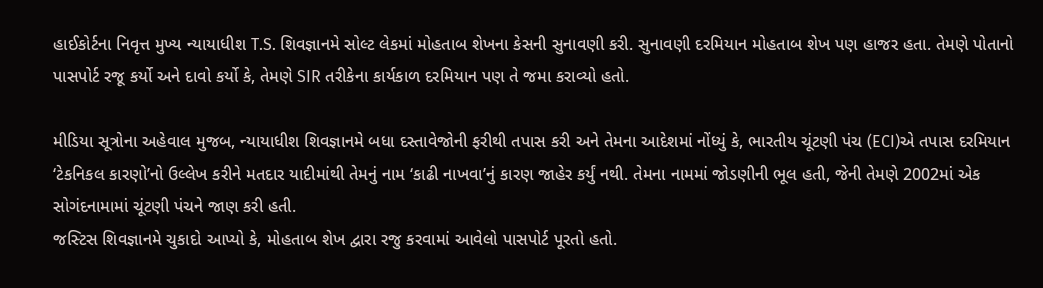હાઈકોર્ટના નિવૃત્ત મુખ્ય ન્યાયાધીશ T.S. શિવજ્ઞાનમે સોલ્ટ લેકમાં મોહતાબ શેખના કેસની સુનાવણી કરી. સુનાવણી દરમિયાન મોહતાબ શેખ પણ હાજર હતા. તેમણે પોતાનો પાસપોર્ટ રજૂ કર્યો અને દાવો કર્યો કે, તેમણે SIR તરીકેના કાર્યકાળ દરમિયાન પણ તે જમા કરાવ્યો હતો.

મીડિયા સૂત્રોના અહેવાલ મુજબ, ન્યાયાધીશ શિવજ્ઞાનમે બધા દસ્તાવેજોની ફરીથી તપાસ કરી અને તેમના આદેશમાં નોંધ્યું કે, ભારતીય ચૂંટણી પંચ (ECI)એ તપાસ દરમિયાન ‘ટેકનિકલ કારણો’નો ઉલ્લેખ કરીને મતદાર યાદીમાંથી તેમનું નામ ‘કાઢી નાખવા’નું કારણ જાહેર કર્યું નથી. તેમના નામમાં જોડણીની ભૂલ હતી, જેની તેમણે 2002માં એક સોગંદનામામાં ચૂંટણી પંચને જાણ કરી હતી.
જસ્ટિસ શિવજ્ઞાનમે ચુકાદો આપ્યો કે, મોહતાબ શેખ દ્વારા રજુ કરવામાં આવેલો પાસપોર્ટ પૂરતો હતો.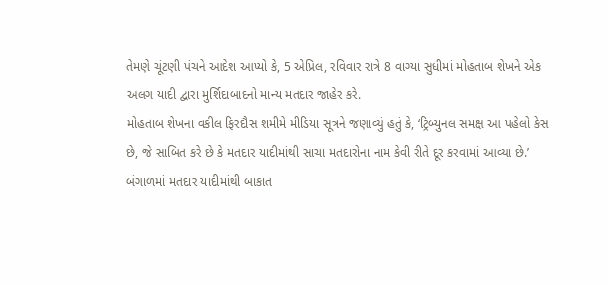તેમણે ચૂંટણી પંચને આદેશ આપ્યો કે, 5 એપ્રિલ, રવિવાર રાત્રે 8 વાગ્યા સુધીમાં મોહતાબ શેખને એક અલગ યાદી દ્વારા મુર્શિદાબાદનો માન્ય મતદાર જાહેર કરે.
મોહતાબ શેખના વકીલ ફિરદૌસ શમીમે મીડિયા સૂત્રને જણાવ્યું હતું કે, ‘ટ્રિબ્યુનલ સમક્ષ આ પહેલો કેસ છે, જે સાબિત કરે છે કે મતદાર યાદીમાંથી સાચા મતદારોના નામ કેવી રીતે દૂર કરવામાં આવ્યા છે.’
બંગાળમાં મતદાર યાદીમાંથી બાકાત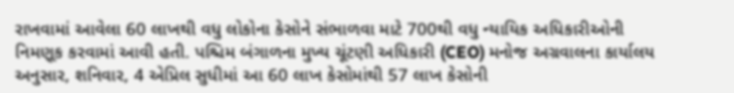રાખવામાં આવેલા 60 લાખથી વધુ લોકોના કેસોને સંભાળવા માટે 700થી વધુ ન્યાયિક અધિકારીઓની નિમણૂક કરવામાં આવી હતી. પશ્ચિમ બંગાળના મુખ્ય ચૂંટણી અધિકારી (CEO) મનોજ અગ્રવાલના કાર્યાલય અનુસાર, શનિવાર, 4 એપ્રિલ સુધીમાં આ 60 લાખ કેસોમાંથી 57 લાખ કેસોની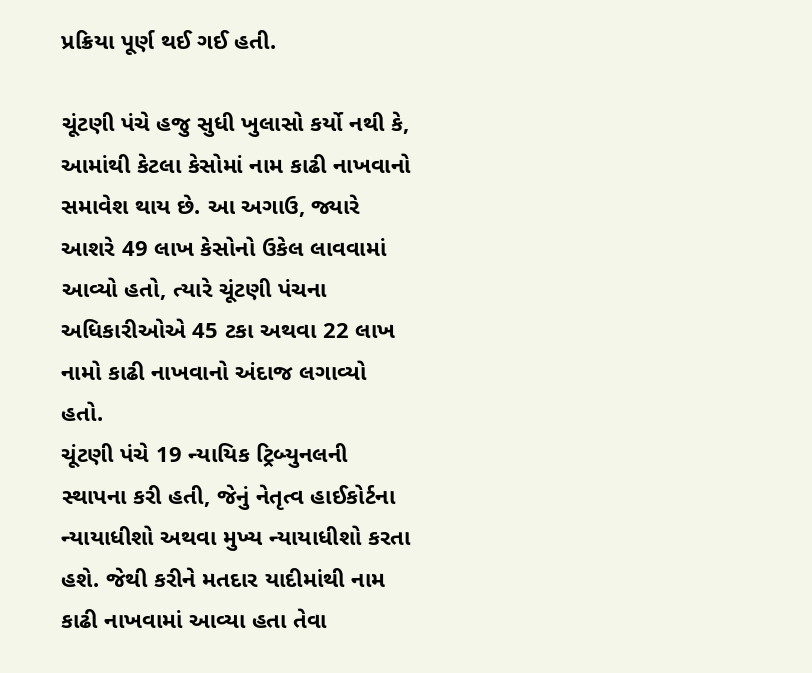પ્રક્રિયા પૂર્ણ થઈ ગઈ હતી.

ચૂંટણી પંચે હજુ સુધી ખુલાસો કર્યો નથી કે, આમાંથી કેટલા કેસોમાં નામ કાઢી નાખવાનો સમાવેશ થાય છે. આ અગાઉ, જ્યારે આશરે 49 લાખ કેસોનો ઉકેલ લાવવામાં આવ્યો હતો, ત્યારે ચૂંટણી પંચના અધિકારીઓએ 45 ટકા અથવા 22 લાખ નામો કાઢી નાખવાનો અંદાજ લગાવ્યો હતો.
ચૂંટણી પંચે 19 ન્યાયિક ટ્રિબ્યુનલની સ્થાપના કરી હતી, જેનું નેતૃત્વ હાઈકોર્ટના ન્યાયાધીશો અથવા મુખ્ય ન્યાયાધીશો કરતા હશે. જેથી કરીને મતદાર યાદીમાંથી નામ કાઢી નાખવામાં આવ્યા હતા તેવા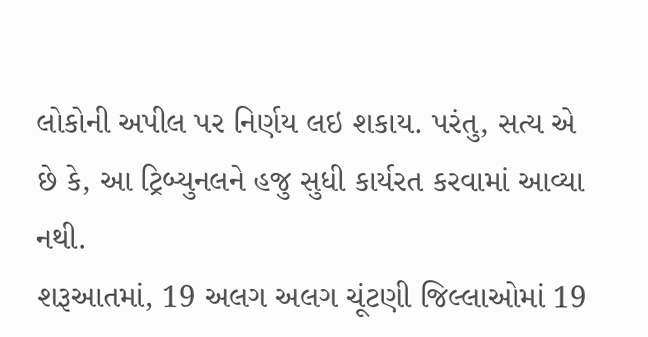લોકોની અપીલ પર નિર્ણય લઇ શકાય. પરંતુ, સત્ય એ છે કે, આ ટ્રિબ્યુનલને હજુ સુધી કાર્યરત કરવામાં આવ્યા નથી.
શરૂઆતમાં, 19 અલગ અલગ ચૂંટણી જિલ્લાઓમાં 19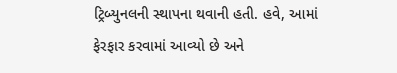ટ્રિબ્યુનલની સ્થાપના થવાની હતી. હવે, આમાં ફેરફાર કરવામાં આવ્યો છે અને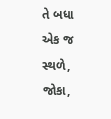તે બધા એક જ સ્થળે, જોકા,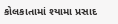કોલકાતામાં શ્યામા પ્રસાદ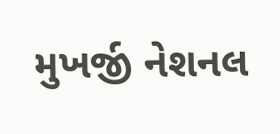મુખર્જી નેશનલ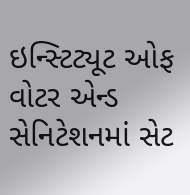ઇન્સ્ટિટ્યૂટ ઓફ વોટર એન્ડ સેનિટેશનમાં સેટ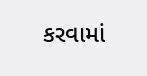કરવામાં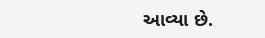આવ્યા છે.